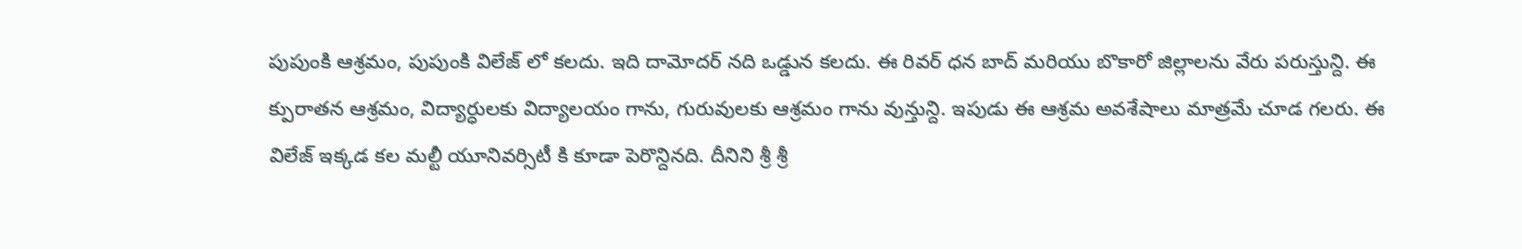పుపుంకి ఆశ్రమం, పుపుంకి విలేజ్ లో కలదు. ఇది దామోదర్ నది ఒడ్డున కలదు. ఈ రివర్ ధన బాద్ మరియు బొకారో జిల్లాలను వేరు పరుస్తున్ది. ఈ క్పురాతన ఆశ్రమం, విద్యార్ధులకు విద్యాలయం గాను, గురువులకు ఆశ్రమం గాను వున్తున్ది. ఇపుడు ఈ ఆశ్రమ అవశేషాలు మాత్రమే చూడ గలరు. ఈ విలేజ్ ఇక్కడ కల మల్టీ యూనివర్సిటీ కి కూడా పెరొన్దినది. దీనిని శ్రీ శ్రీ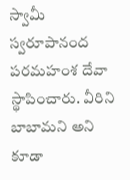స్వామీ స్వరూపానంద పరమహంశ దేవా స్థాపించారు. వీరిని బాబామని అని కూడా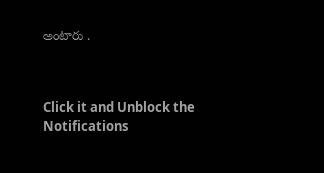అంటారు .



Click it and Unblock the Notifications